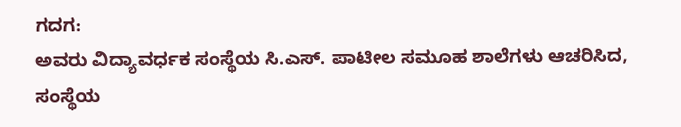ಗದಗ:
ಅವರು ವಿದ್ಯಾವರ್ಧಕ ಸಂಸ್ಥೆಯ ಸಿ.ಎಸ್. ಪಾಟೀಲ ಸಮೂಹ ಶಾಲೆಗಳು ಆಚರಿಸಿದ, ಸಂಸ್ಥೆಯ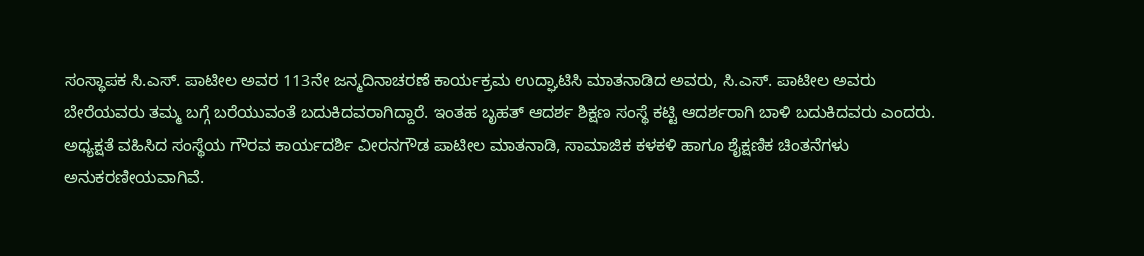ಸಂಸ್ಥಾಪಕ ಸಿ.ಎಸ್. ಪಾಟೀಲ ಅವರ 113ನೇ ಜನ್ಮದಿನಾಚರಣೆ ಕಾರ್ಯಕ್ರಮ ಉದ್ಘಾಟಿಸಿ ಮಾತನಾಡಿದ ಅವರು, ಸಿ.ಎಸ್. ಪಾಟೀಲ ಅವರು ಬೇರೆಯವರು ತಮ್ಮ ಬಗ್ಗೆ ಬರೆಯುವಂತೆ ಬದುಕಿದವರಾಗಿದ್ದಾರೆ. ಇಂತಹ ಬೃಹತ್ ಆದರ್ಶ ಶಿಕ್ಷಣ ಸಂಸ್ಥೆ ಕಟ್ಟಿ ಆದರ್ಶರಾಗಿ ಬಾಳಿ ಬದುಕಿದವರು ಎಂದರು.
ಅಧ್ಯಕ್ಷತೆ ವಹಿಸಿದ ಸಂಸ್ಥೆಯ ಗೌರವ ಕಾರ್ಯದರ್ಶಿ ವೀರನಗೌಡ ಪಾಟೀಲ ಮಾತನಾಡಿ, ಸಾಮಾಜಿಕ ಕಳಕಳಿ ಹಾಗೂ ಶೈಕ್ಷಣಿಕ ಚಿಂತನೆಗಳು ಅನುಕರಣೀಯವಾಗಿವೆ.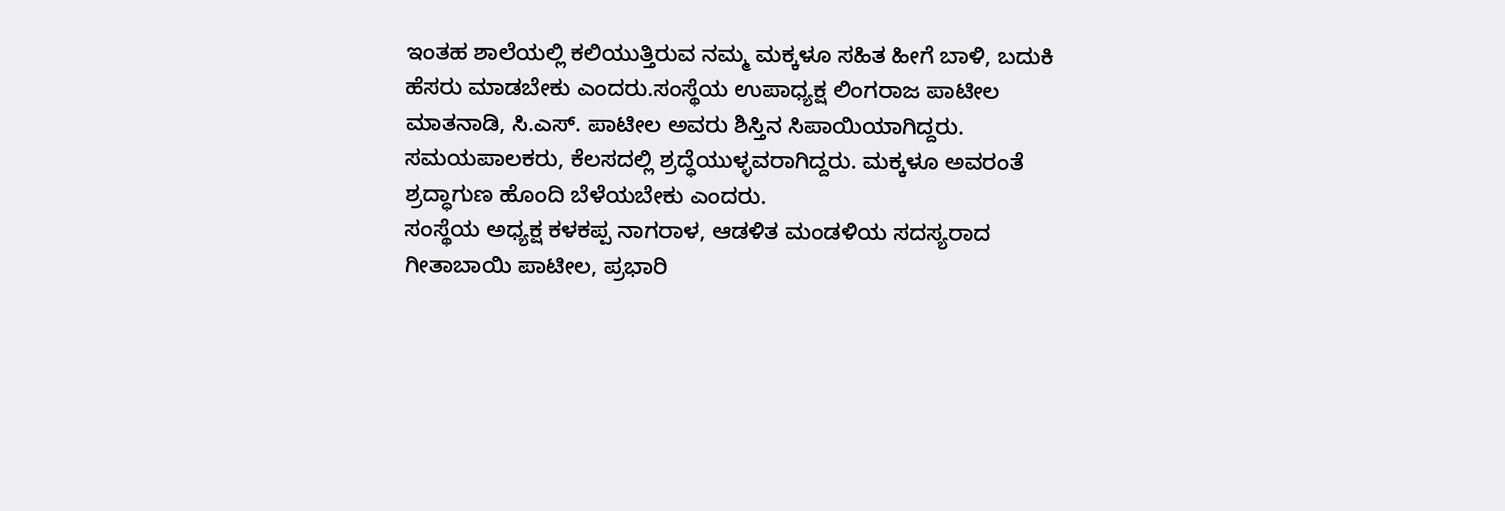ಇಂತಹ ಶಾಲೆಯಲ್ಲಿ ಕಲಿಯುತ್ತಿರುವ ನಮ್ಮ ಮಕ್ಕಳೂ ಸಹಿತ ಹೀಗೆ ಬಾಳಿ, ಬದುಕಿ ಹೆಸರು ಮಾಡಬೇಕು ಎಂದರು.ಸಂಸ್ಥೆಯ ಉಪಾಧ್ಯಕ್ಷ ಲಿಂಗರಾಜ ಪಾಟೀಲ ಮಾತನಾಡಿ, ಸಿ.ಎಸ್. ಪಾಟೀಲ ಅವರು ಶಿಸ್ತಿನ ಸಿಪಾಯಿಯಾಗಿದ್ದರು. ಸಮಯಪಾಲಕರು, ಕೆಲಸದಲ್ಲಿ ಶ್ರದ್ಧೆಯುಳ್ಳವರಾಗಿದ್ದರು. ಮಕ್ಕಳೂ ಅವರಂತೆ ಶ್ರದ್ಧಾಗುಣ ಹೊಂದಿ ಬೆಳೆಯಬೇಕು ಎಂದರು.
ಸಂಸ್ಥೆಯ ಅಧ್ಯಕ್ಷ ಕಳಕಪ್ಪ ನಾಗರಾಳ, ಆಡಳಿತ ಮಂಡಳಿಯ ಸದಸ್ಯರಾದ ಗೀತಾಬಾಯಿ ಪಾಟೀಲ, ಪ್ರಭಾರಿ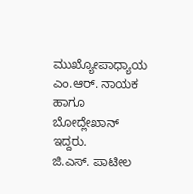ಮುಖ್ಯೋಪಾಧ್ಯಾಯ ಎಂ.ಆರ್. ನಾಯಕ ಹಾಗೂ ಬೋದ್ಲೇಖಾನ್ ಇದ್ದರು.
ಜಿ.ಎಸ್. ಪಾಟೀಲ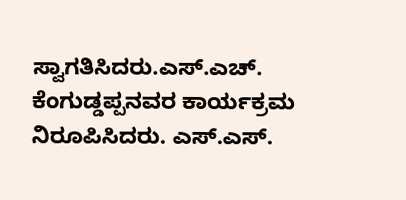ಸ್ವಾಗತಿಸಿದರು.ಎಸ್.ಎಚ್. ಕೆಂಗುಡ್ಡಪ್ಪನವರ ಕಾರ್ಯಕ್ರಮ ನಿರೂಪಿಸಿದರು. ಎಸ್.ಎಸ್.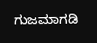ಗುಜಮಾಗಡಿ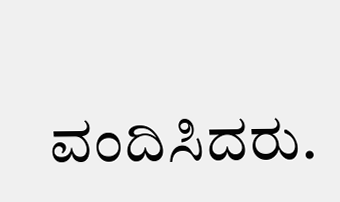ವಂದಿಸಿದರು.